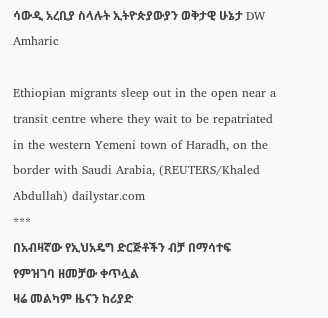ሳውዲ አረቢያ ስላሉት ኢትዮጵያውያን ወቅታዊ ሁኔታ DW Amharic

Ethiopian migrants sleep out in the open near a transit centre where they wait to be repatriated in the western Yemeni town of Haradh, on the border with Saudi Arabia, (REUTERS/Khaled Abdullah) dailystar.com
***
በአብዛኛው የኢህአዴግ ድርጅቶችን ብቻ በማሳተፍ የምዝገባ ዘመቻው ቀጥሏል
ዛሬ መልካም ዜናን ከሪያድ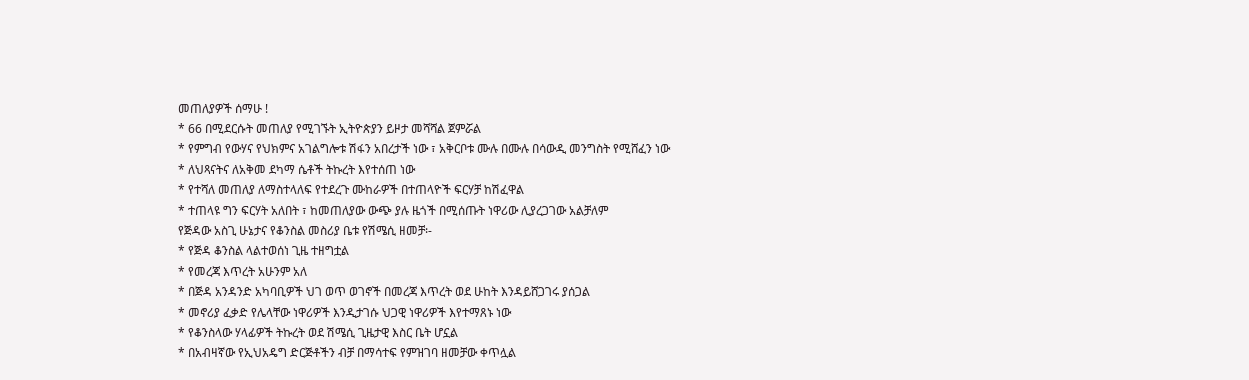መጠለያዎች ሰማሁ !
* 66 በሚደርሱት መጠለያ የሚገኙት ኢትዮጵያን ይዞታ መሻሻል ጀምሯል
* የምግብ የውሃና የህክምና አገልግሎቱ ሽፋን አበረታች ነው ፣ አቅርቦቱ ሙሉ በሙሉ በሳውዲ መንግስት የሚሸፈን ነው
* ለህጻናትና ለአቅመ ደካማ ሴቶች ትኩረት እየተሰጠ ነው
* የተሻለ መጠለያ ለማስተላለፍ የተደረጉ ሙከራዎች በተጠላዮች ፍርሃቻ ከሽፈዋል
* ተጠላዩ ግን ፍርሃት አለበት ፣ ከመጠለያው ውጭ ያሉ ዜጎች በሚሰጡት ነዋሪው ሊያረጋገው አልቻለም
የጅዳው አስጊ ሁኔታና የቆንስል መስሪያ ቤቱ የሽሜሲ ዘመቻ፡-
* የጅዳ ቆንስል ላልተወሰነ ጊዜ ተዘግቷል
* የመረጃ እጥረት አሁንም አለ
* በጅዳ አንዳንድ አካባቢዎች ህገ ወጥ ወገኖች በመረጃ እጥረት ወደ ሁከት እንዳይሸጋገሩ ያሰጋል
* መኖሪያ ፈቃድ የሌላቸው ነዋሪዎች እንዲታገሱ ህጋዊ ነዋሪዎች እየተማጸኑ ነው
* የቆንስላው ሃላፊዎች ትኩረት ወደ ሽሜሲ ጊዜታዊ እስር ቤት ሆኗል
* በአብዛኛው የኢህአዴግ ድርጅቶችን ብቻ በማሳተፍ የምዝገባ ዘመቻው ቀጥሏል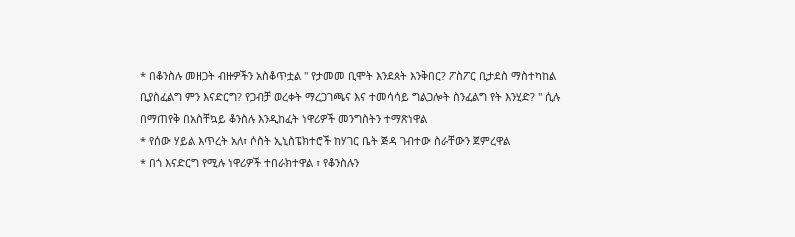* በቆንስሉ መዘጋት ብዙዎችን አስቆጥቷል " የታመመ ቢሞት እንደጰት እንቅበር? ፖስፖር ቢታደስ ማስተካከል ቢያስፈልግ ምን እናድርግ? የጋብቻ ወረቀት ማረጋገጫና እና ተመሳሳይ ግልጋሎት ስንፈልግ የት እንሂድ? " ሲሉ በማጠየቅ በአስቸኳይ ቆንስሉ እንዲከፈት ነዋሪዎች መንግስትን ተማጽነዋል
* የሰው ሃይል እጥረት አለ፣ ሶስት ኢኒስፔክተሮች ከሃገር ቤት ጅዳ ገብተው ስራቸውን ጀምረዋል
* በጎ እናድርግ የሚሉ ነዋሪዎች ተበራክተዋል ፣ የቆንስሉን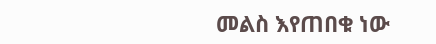መልስ እየጠበቁ ነው